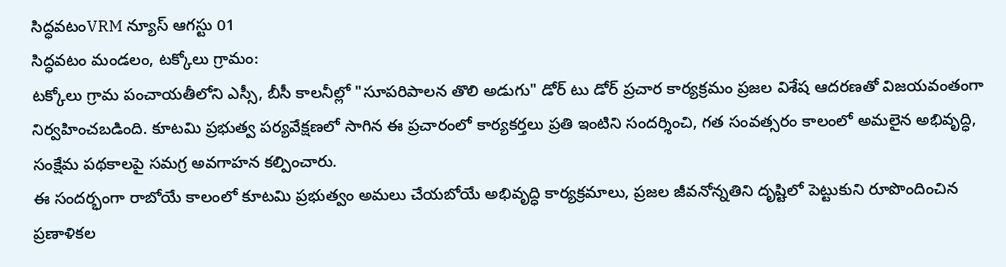సిద్ధవటంVRM న్యూస్ ఆగస్టు 01
సిద్ధవటం మండలం, టక్కోలు గ్రామం:
టక్కోలు గ్రామ పంచాయతీలోని ఎస్సీ, బీసీ కాలనీల్లో "సూపరిపాలన తొలి అడుగు" డోర్ టు డోర్ ప్రచార కార్యక్రమం ప్రజల విశేష ఆదరణతో విజయవంతంగా నిర్వహించబడింది. కూటమి ప్రభుత్వ పర్యవేక్షణలో సాగిన ఈ ప్రచారంలో కార్యకర్తలు ప్రతి ఇంటిని సందర్శించి, గత సంవత్సరం కాలంలో అమలైన అభివృద్ధి, సంక్షేమ పథకాలపై సమగ్ర అవగాహన కల్పించారు.
ఈ సందర్భంగా రాబోయే కాలంలో కూటమి ప్రభుత్వం అమలు చేయబోయే అభివృద్ధి కార్యక్రమాలు, ప్రజల జీవనోన్నతిని దృష్టిలో పెట్టుకుని రూపొందించిన ప్రణాళికల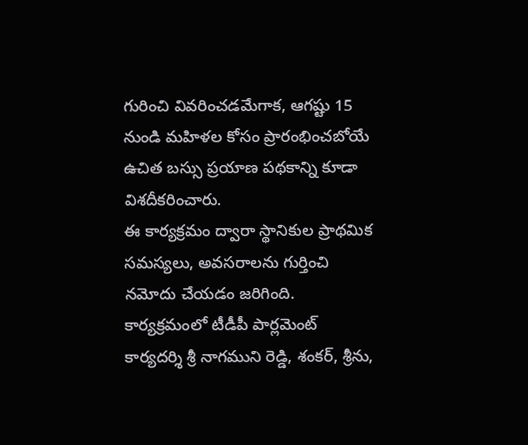గురించి వివరించడమేగాక, ఆగష్టు 15 నుండి మహిళల కోసం ప్రారంభించబోయే ఉచిత బస్సు ప్రయాణ పథకాన్ని కూడా విశదీకరించారు.
ఈ కార్యక్రమం ద్వారా స్థానికుల ప్రాథమిక సమస్యలు, అవసరాలను గుర్తించి నమోదు చేయడం జరిగింది.
కార్యక్రమంలో టీడీపీ పార్లమెంట్ కార్యదర్శి శ్రీ నాగముని రెడ్డి, శంకర్, శ్రీను,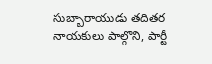సుబ్బారాయుడు తదితర నాయకులు పాల్గొని, పార్టీ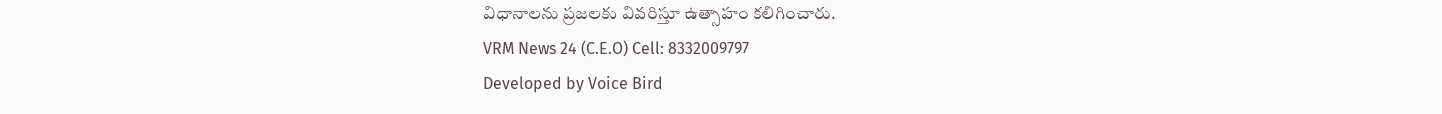విధానాలను ప్రజలకు వివరిస్తూ ఉత్సాహం కలిగించారు.
VRM News 24 (C.E.O) Cell: 8332009797
Developed by Voice Bird